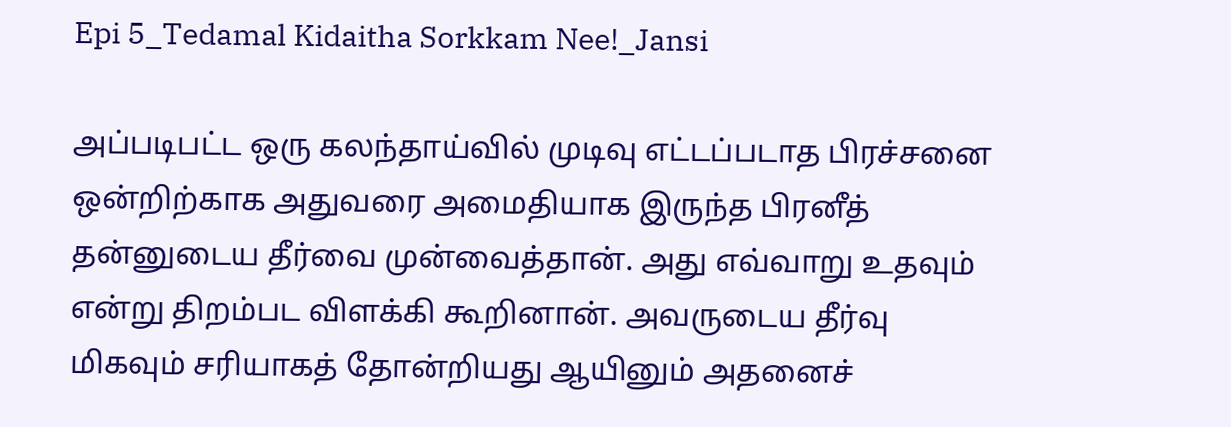Epi 5_Tedamal Kidaitha Sorkkam Nee!_Jansi

அப்படிபட்ட ஒரு கலந்தாய்வில் முடிவு எட்டப்படாத பிரச்சனை ஒன்றிற்காக அதுவரை அமைதியாக இருந்த பிரனீத் தன்னுடைய தீர்வை முன்வைத்தான். அது எவ்வாறு உதவும் என்று திறம்பட விளக்கி கூறினான். அவருடைய தீர்வு மிகவும் சரியாகத் தோன்றியது ஆயினும் அதனைச்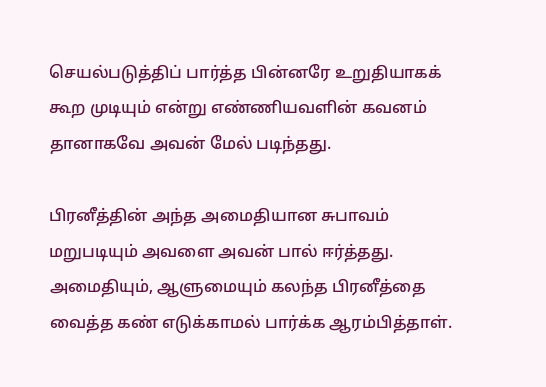செயல்படுத்திப் பார்த்த பின்னரே உறுதியாகக் கூற முடியும் என்று எண்ணியவளின் கவனம் தானாகவே அவன் மேல் படிந்தது.

பிரனீத்தின் அந்த அமைதியான சுபாவம் மறுபடியும் அவளை அவன் பால் ஈர்த்தது. அமைதியும், ஆளுமையும் கலந்த பிரனீத்தை வைத்த கண் எடுக்காமல் பார்க்க ஆரம்பித்தாள்.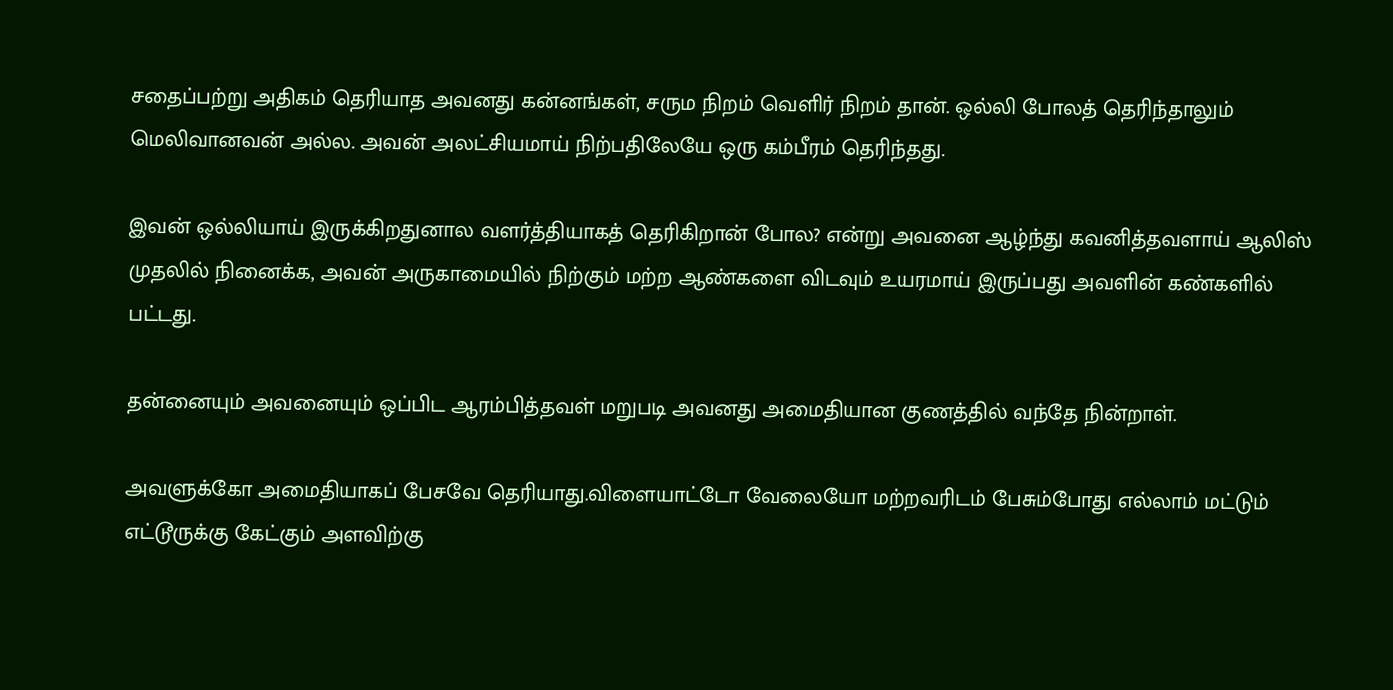சதைப்பற்று அதிகம் தெரியாத அவனது கன்னங்கள், சரும நிறம் வெளிர் நிறம் தான். ஒல்லி போலத் தெரிந்தாலும் மெலிவானவன் அல்ல. அவன் அலட்சியமாய் நிற்பதிலேயே ஒரு கம்பீரம் தெரிந்தது.

இவன் ஒல்லியாய் இருக்கிறதுனால வளர்த்தியாகத் தெரிகிறான் போல? என்று அவனை ஆழ்ந்து கவனித்தவளாய் ஆலிஸ் முதலில் நினைக்க, அவன் அருகாமையில் நிற்கும் மற்ற ஆண்களை விடவும் உயரமாய் இருப்பது அவளின் கண்களில் பட்டது.

தன்னையும் அவனையும் ஒப்பிட ஆரம்பித்தவள் மறுபடி அவனது அமைதியான குணத்தில் வந்தே நின்றாள்.

அவளுக்கோ அமைதியாகப் பேசவே தெரியாது.விளையாட்டோ வேலையோ மற்றவரிடம் பேசும்போது எல்லாம் மட்டும் எட்டூருக்கு கேட்கும் அளவிற்கு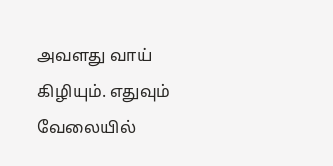அவளது வாய் கிழியும். எதுவும் வேலையில்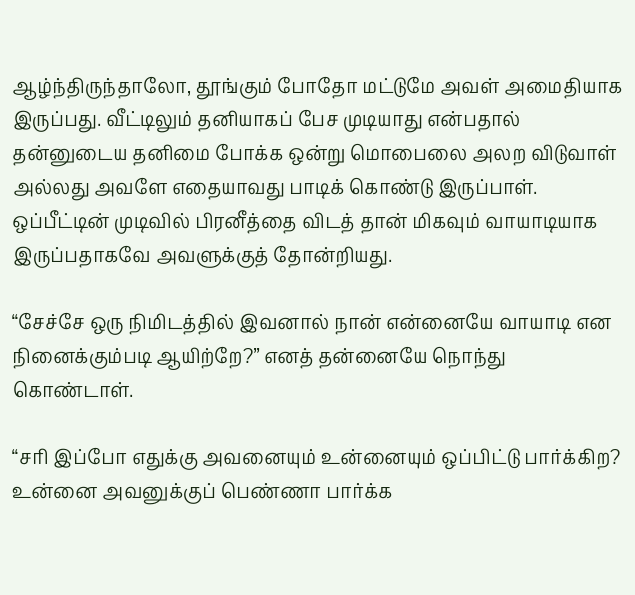ஆழ்ந்திருந்தாலோ, தூங்கும் போதோ மட்டுமே அவள் அமைதியாக இருப்பது. வீட்டிலும் தனியாகப் பேச முடியாது என்பதால் தன்னுடைய தனிமை போக்க ஒன்று மொபைலை அலற விடுவாள் அல்லது அவளே எதையாவது பாடிக் கொண்டு இருப்பாள். ஒப்பீட்டின் முடிவில் பிரனீத்தை விடத் தான் மிகவும் வாயாடியாக இருப்பதாகவே அவளுக்குத் தோன்றியது.

“சேச்சே ஒரு நிமிடத்தில் இவனால் நான் என்னையே வாயாடி என நினைக்கும்படி ஆயிற்றே?” எனத் தன்னையே நொந்து கொண்டாள்.

“சரி இப்போ எதுக்கு அவனையும் உன்னையும் ஒப்பிட்டு பார்க்கிற? உன்னை அவனுக்குப் பெண்ணா பார்க்க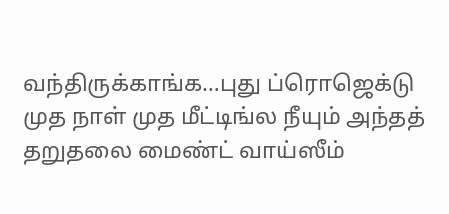வந்திருக்காங்க…புது ப்ரொஜெக்டு முத நாள் முத மீட்டிங்ல நீயும் அந்தத் தறுதலை மைண்ட் வாய்ஸீம்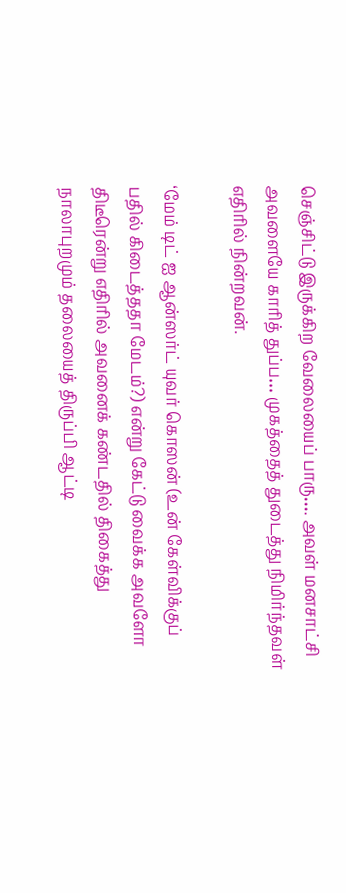செஞ்சிட்டு இருக்கிற வேலையைப் பாரு…. அவள் மனசாட்சி அவளையே காரித் துப்ப… முகத்தைத் துடைத்து நிமிர்ந்தவள் எதிரில் நின்றவன்.

‘மேம் டிட் ஐ ஆன்ஸர்ட் யுவர் கொஸன் (உன் கேள்விக்குப் பதில் கிடைத்ததா மேடம்?) என்று கேட்டு வைக்க அவளோ திடீரென்று எதிரில் அவனைக் கண்டதில் திகைத்து நாலாபுறமும் தலையைத் திருப்பி ஆட்டி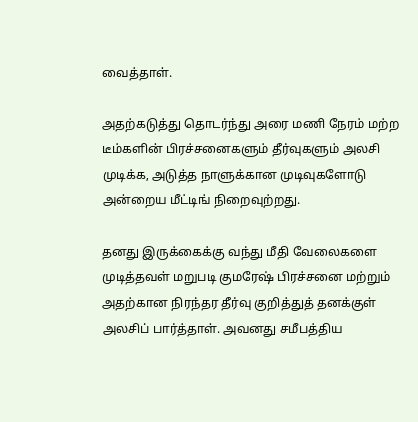வைத்தாள்.

அதற்கடுத்து தொடர்ந்து அரை மணி நேரம் மற்ற டீம்களின் பிரச்சனைகளும் தீர்வுகளும் அலசி முடிக்க, அடுத்த நாளுக்கான முடிவுகளோடு அன்றைய மீட்டிங் நிறைவுற்றது.

தனது இருக்கைக்கு வந்து மீதி வேலைகளை முடித்தவள் மறுபடி குமரேஷ் பிரச்சனை மற்றும் அதற்கான நிரந்தர தீர்வு குறித்துத் தனக்குள் அலசிப் பார்த்தாள். அவனது சமீபத்திய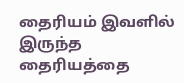தைரியம் இவளில் இருந்த தைரியத்தை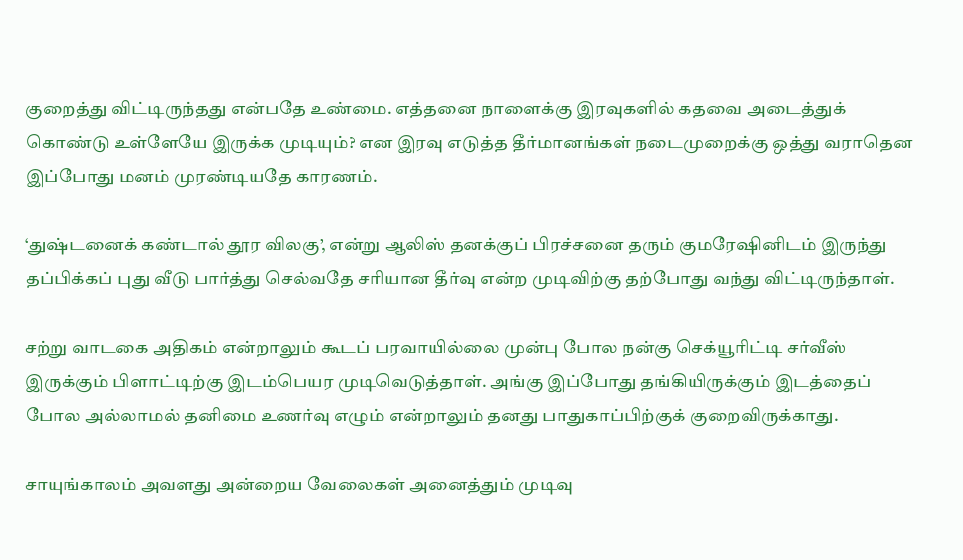குறைத்து விட்டிருந்தது என்பதே உண்மை. எத்தனை நாளைக்கு இரவுகளில் கதவை அடைத்துக் கொண்டு உள்ளேயே இருக்க முடியும்? என இரவு எடுத்த தீர்மானங்கள் நடைமுறைக்கு ஒத்து வராதென இப்போது மனம் முரண்டியதே காரணம்.

‘துஷ்டனைக் கண்டால் தூர விலகு’, என்று ஆலிஸ் தனக்குப் பிரச்சனை தரும் குமரேஷினிடம் இருந்து தப்பிக்கப் புது வீடு பார்த்து செல்வதே சரியான தீர்வு என்ற முடிவிற்கு தற்போது வந்து விட்டிருந்தாள்.

சற்று வாடகை அதிகம் என்றாலும் கூடப் பரவாயில்லை முன்பு போல நன்கு செக்யூரிட்டி சர்வீஸ் இருக்கும் பிளாட்டிற்கு இடம்பெயர முடிவெடுத்தாள். அங்கு இப்போது தங்கியிருக்கும் இடத்தைப் போல அல்லாமல் தனிமை உணர்வு எழும் என்றாலும் தனது பாதுகாப்பிற்குக் குறைவிருக்காது.

சாயுங்காலம் அவளது அன்றைய வேலைகள் அனைத்தும் முடிவு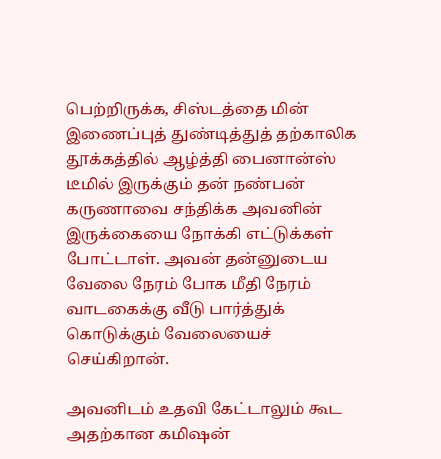பெற்றிருக்க, சிஸ்டத்தை மின் இணைப்புத் துண்டித்துத் தற்காலிக தூக்கத்தில் ஆழ்த்தி பைனான்ஸ் டீமில் இருக்கும் தன் நண்பன் கருணாவை சந்திக்க அவனின் இருக்கையை நோக்கி எட்டுக்கள் போட்டாள். அவன் தன்னுடைய வேலை நேரம் போக மீதி நேரம் வாடகைக்கு வீடு பார்த்துக் கொடுக்கும் வேலையைச் செய்கிறான்.

அவனிடம் உதவி கேட்டாலும் கூட அதற்கான கமிஷன்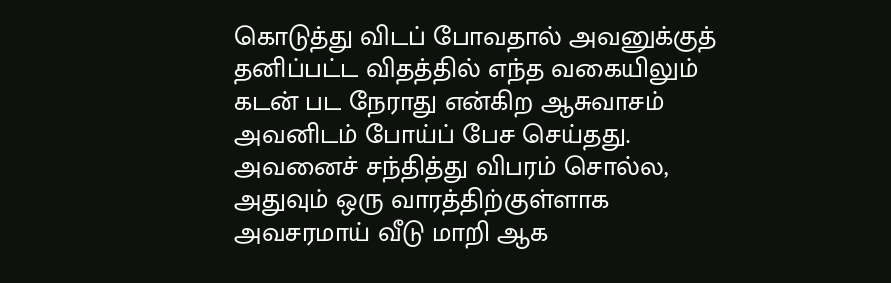கொடுத்து விடப் போவதால் அவனுக்குத் தனிப்பட்ட விதத்தில் எந்த வகையிலும் கடன் பட நேராது என்கிற ஆசுவாசம் அவனிடம் போய்ப் பேச செய்தது. அவனைச் சந்தித்து விபரம் சொல்ல, அதுவும் ஒரு வாரத்திற்குள்ளாக அவசரமாய் வீடு மாறி ஆக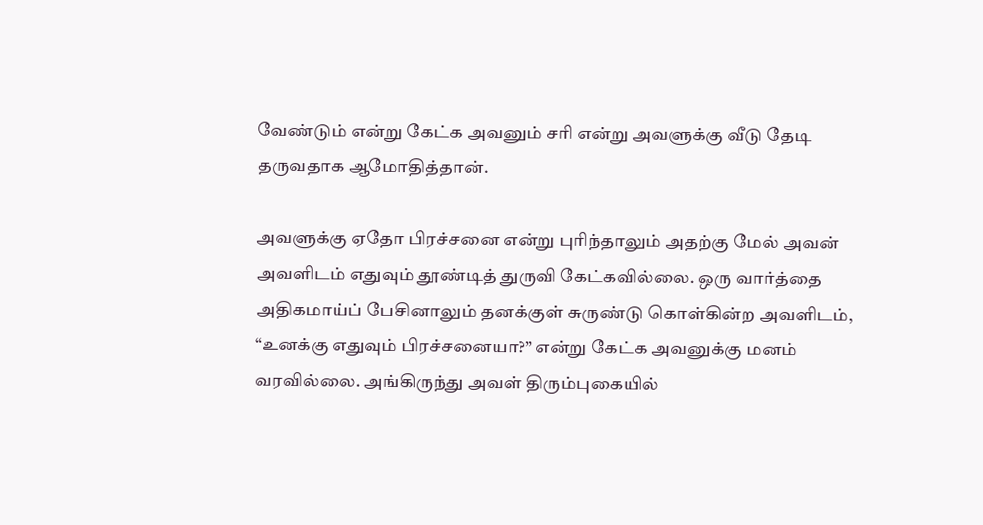வேண்டும் என்று கேட்க அவனும் சரி என்று அவளுக்கு வீடு தேடி தருவதாக ஆமோதித்தான்.

அவளுக்கு ஏதோ பிரச்சனை என்று புரிந்தாலும் அதற்கு மேல் அவன் அவளிடம் எதுவும் தூண்டித் துருவி கேட்கவில்லை. ஒரு வார்த்தை அதிகமாய்ப் பேசினாலும் தனக்குள் சுருண்டு கொள்கின்ற அவளிடம், “உனக்கு எதுவும் பிரச்சனையா?” என்று கேட்க அவனுக்கு மனம் வரவில்லை. அங்கிருந்து அவள் திரும்புகையில்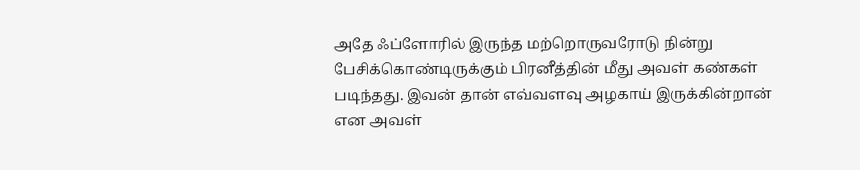அதே ஃப்ளோரில் இருந்த மற்றொருவரோடு நின்று பேசிக்கொண்டிருக்கும் பிரனீத்தின் மீது அவள் கண்கள் படிந்தது. இவன் தான் எவ்வளவு அழகாய் இருக்கின்றான் என அவள்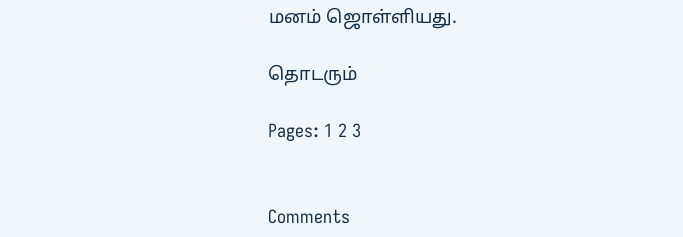மனம் ஜொள்ளியது.

தொடரும்

Pages: 1 2 3


Comments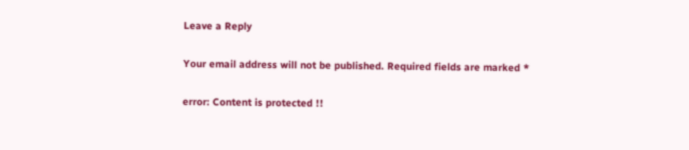Leave a Reply

Your email address will not be published. Required fields are marked *

error: Content is protected !!